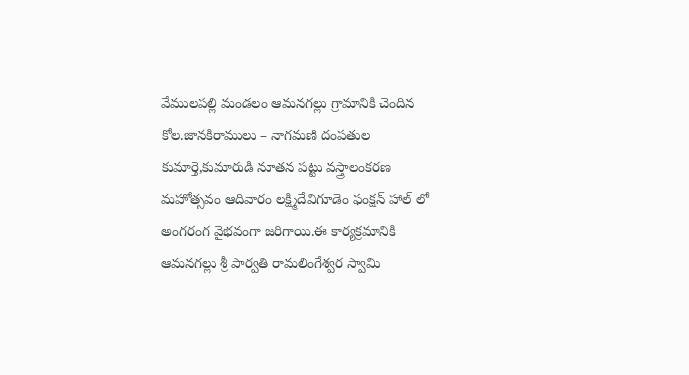వేములపల్లి మండలం ఆమనగల్లు గ్రామానికి చెందిన కోల.జానకిరాములు – నాగమణి దంపతుల కుమార్తె,కుమారుడి నూతన పట్టు వస్త్రాలంకరణ మహోత్సవం ఆదివారం లక్ష్మిదేవిగూడెం ఫంక్షన్ హాల్ లో అంగరంగ వైభవంగా జరిగాయి.ఈ కార్యక్రమానికి ఆమనగల్లు శ్రీ పార్వతి రామలింగేశ్వర స్వామి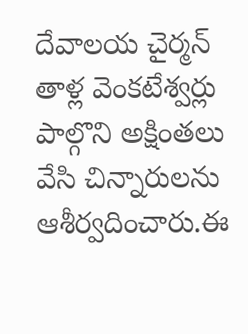దేవాలయ చైర్మన్ తాళ్ల వెంకటేశ్వర్లు పాల్గొని అక్షింతలు వేసి చిన్నారులను ఆశీర్వదించారు.ఈ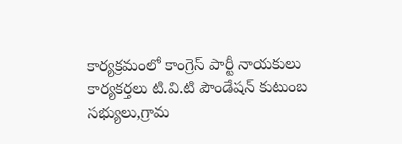కార్యక్రమంలో కాంగ్రెస్ పార్టీ నాయకులు కార్యకర్తలు టి.వి.టి పౌండేషన్ కుటుంబ సభ్యులు,గ్రామ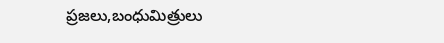ప్రజలు,బంధుమిత్రులు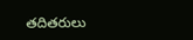తదితరులు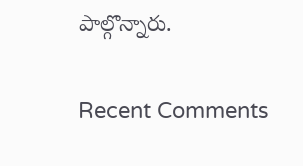పాల్గొన్నారు.

Recent Comments